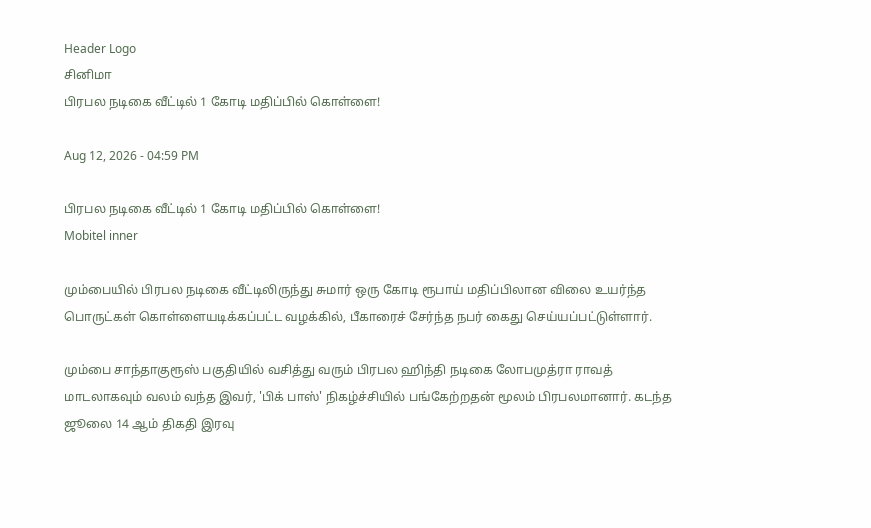Header Logo
சினிமா
பிரபல நடிகை வீட்டில் 1 கோடி மதிப்பில் கொள்ளை!

Aug 12, 2026 - 04:59 PM

பிரபல நடிகை வீட்டில் 1 கோடி மதிப்பில் கொள்ளை!
Mobitel inner

மும்பையில் பிரபல நடிகை வீட்டிலிருந்து சுமார் ஒரு கோடி ரூபாய் மதிப்பிலான விலை உயர்ந்த பொருட்கள் கொள்ளையடிக்கப்பட்ட வழக்கில், பீகாரைச் சேர்ந்த நபர் கைது செய்யப்பட்டுள்ளார்.

மும்பை சாந்தாகுரூஸ் பகுதியில் வசித்து வரும் பிரபல ஹிந்தி நடிகை லோபமுத்ரா ராவத் மாடலாகவும் வலம் வந்த இவர், 'பிக் பாஸ்' நிகழ்ச்சியில் பங்கேற்றதன் மூலம் பிரபலமானார். கடந்த ஜூலை 14 ஆம் திகதி இரவு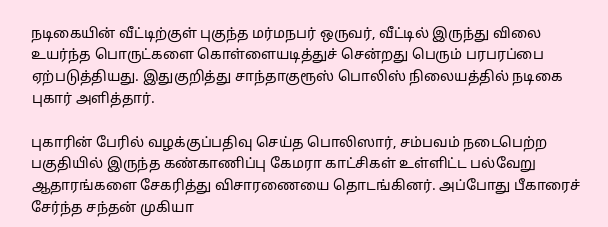நடிகையின் வீட்டிற்குள் புகுந்த மர்மநபர் ஒருவர், வீட்டில் இருந்து விலை உயர்ந்த பொருட்களை கொள்ளையடித்துச் சென்றது பெரும் பரபரப்பை ஏற்படுத்தியது. இதுகுறித்து சாந்தாகுரூஸ் பொலிஸ் நிலையத்தில் நடிகை புகார் அளித்தார்.

புகாரின் பேரில் வழக்குப்பதிவு செய்த பொலிஸார், சம்பவம் நடைபெற்ற பகுதியில் இருந்த கண்காணிப்பு கேமரா காட்சிகள் உள்ளிட்ட பல்வேறு ஆதாரங்களை சேகரித்து விசாரணையை தொடங்கினர். அப்போது பீகாரைச் சேர்ந்த சந்தன் முகியா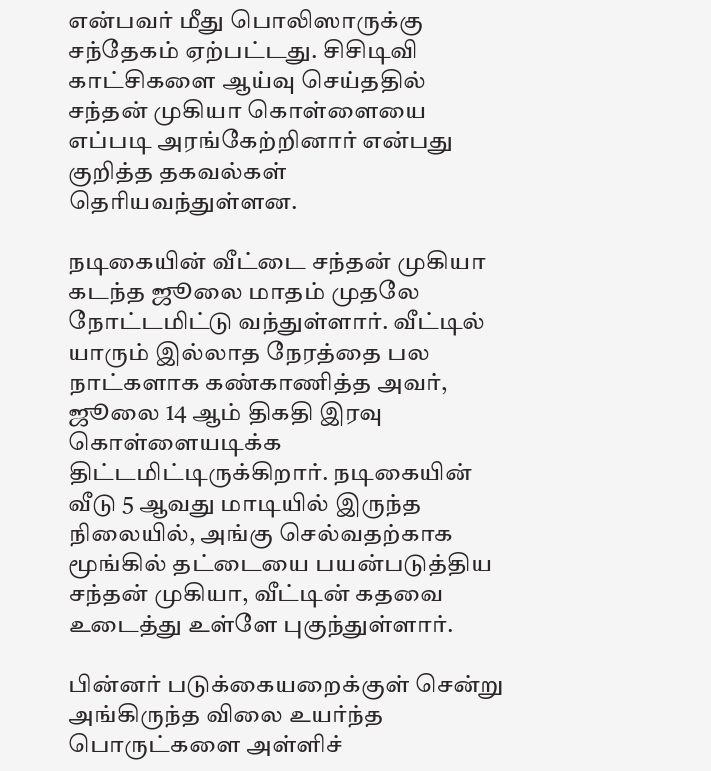என்பவர் மீது பொலிஸாருக்கு சந்தேகம் ஏற்பட்டது. சிசிடிவி காட்சிகளை ஆய்வு செய்ததில் சந்தன் முகியா கொள்ளையை எப்படி அரங்கேற்றினார் என்பது குறித்த தகவல்கள் தெரியவந்துள்ளன.

நடிகையின் வீட்டை சந்தன் முகியா கடந்த ஜூலை மாதம் முதலே நோட்டமிட்டு வந்துள்ளார். வீட்டில் யாரும் இல்லாத நேரத்தை பல நாட்களாக கண்காணித்த அவர், ஜூலை 14 ஆம் திகதி இரவு கொள்ளையடிக்க திட்டமிட்டிருக்கிறார். நடிகையின் வீடு 5 ஆவது மாடியில் இருந்த நிலையில், அங்கு செல்வதற்காக மூங்கில் தட்டையை பயன்படுத்திய சந்தன் முகியா, வீட்டின் கதவை உடைத்து உள்ளே புகுந்துள்ளார்.

பின்னர் படுக்கையறைக்குள் சென்று அங்கிருந்த விலை உயர்ந்த பொருட்களை அள்ளிச்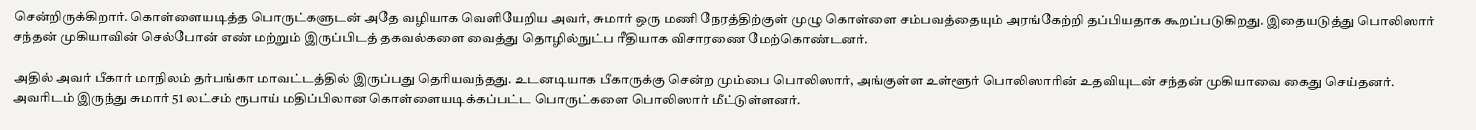சென்றிருக்கிறார். கொள்ளையடித்த பொருட்களுடன் அதே வழியாக வெளியேறிய அவர், சுமார் ஒரு மணி நேரத்திற்குள் முழு கொள்ளை சம்பவத்தையும் அரங்கேற்றி தப்பியதாக கூறப்படுகிறது. இதையடுத்து பொலிஸார் சந்தன் முகியாவின் செல்போன் எண் மற்றும் இருப்பிடத் தகவல்களை வைத்து தொழில்நுட்ப ரீதியாக விசாரணை மேற்கொண்டனர்.

அதில் அவர் பீகார் மாநிலம் தர்பங்கா மாவட்டத்தில் இருப்பது தெரியவந்தது. உடனடியாக பீகாருக்கு சென்ற மும்பை பொலிஸார், அங்குள்ள உள்ளூர் பொலிஸாரின் உதவியுடன் சந்தன் முகியாவை கைது செய்தனர். அவரிடம் இருந்து சுமார் 51 லட்சம் ரூபாய் மதிப்பிலான கொள்ளையடிக்கப்பட்ட பொருட்களை பொலிஸார் மீட்டுள்ளனர்.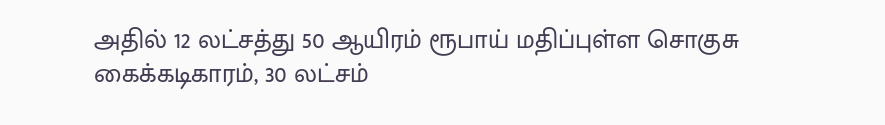அதில் 12 லட்சத்து 50 ஆயிரம் ரூபாய் மதிப்புள்ள சொகுசு கைக்கடிகாரம், 30 லட்சம்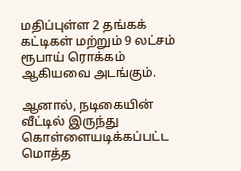மதிப்புள்ள 2 தங்கக் கட்டிகள் மற்றும் 9 லட்சம் ரூபாய் ரொக்கம் ஆகியவை அடங்கும்.

ஆனால், நடிகையின் வீட்டில் இருந்து கொள்ளையடிக்கப்பட்ட மொத்த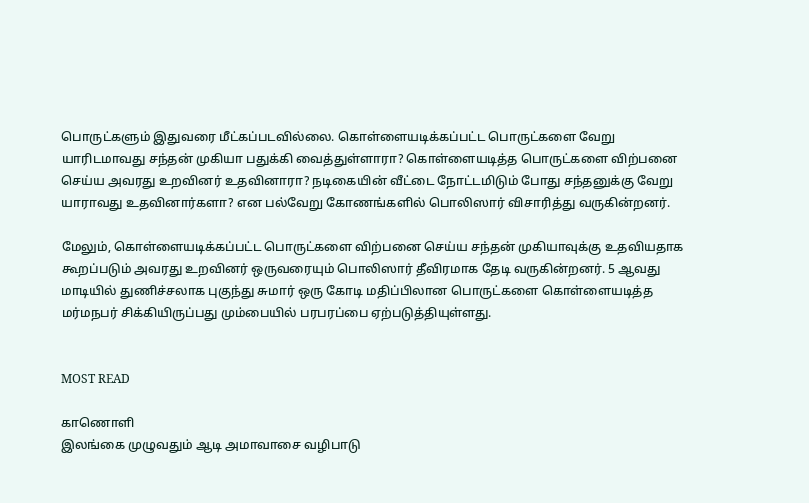பொருட்களும் இதுவரை மீட்கப்படவில்லை. கொள்ளையடிக்கப்பட்ட பொருட்களை வேறு யாரிடமாவது சந்தன் முகியா பதுக்கி வைத்துள்ளாரா? கொள்ளையடித்த பொருட்களை விற்பனை செய்ய அவரது உறவினர் உதவினாரா? நடிகையின் வீட்டை நோட்டமிடும் போது சந்தனுக்கு வேறு யாராவது உதவினார்களா? என பல்வேறு கோணங்களில் பொலிஸார் விசாரித்து வருகின்றனர்.

மேலும், கொள்ளையடிக்கப்பட்ட பொருட்களை விற்பனை செய்ய சந்தன் முகியாவுக்கு உதவியதாக கூறப்படும் அவரது உறவினர் ஒருவரையும் பொலிஸார் தீவிரமாக தேடி வருகின்றனர். 5 ஆவது மாடியில் துணிச்சலாக புகுந்து சுமார் ஒரு கோடி மதிப்பிலான பொருட்களை கொள்ளையடித்த மர்மநபர் சிக்கியிருப்பது மும்பையில் பரபரப்பை ஏற்படுத்தியுள்ளது.


MOST READ

காணொளி
இலங்கை முழுவதும் ஆடி அமாவாசை வழிபாடு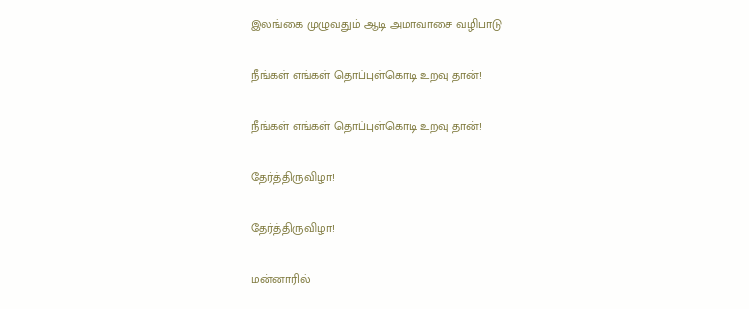இலங்கை முழுவதும் ஆடி அமாவாசை வழிபாடு

நீங்கள் எங்கள் தொப்புள்கொடி உறவு தான்!

நீங்கள் எங்கள் தொப்புள்கொடி உறவு தான்!

தேர்த்திருவிழா!

தேர்த்திருவிழா!

மன்னாரில்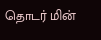தொடர் மின்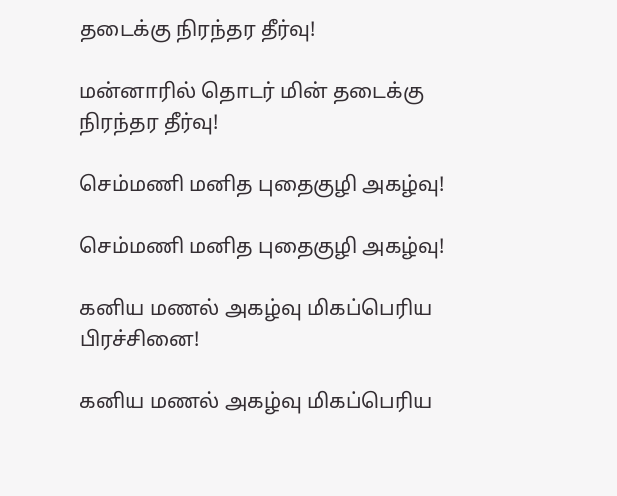தடைக்கு நிரந்தர தீர்வு!

மன்னாரில் தொடர் மின் தடைக்கு நிரந்தர தீர்வு!

செம்மணி மனித புதைகுழி அகழ்வு!

செம்மணி மனித புதைகுழி அகழ்வு!

கனிய மணல் அகழ்வு மிகப்பெரிய பிரச்சினை!

கனிய மணல் அகழ்வு மிகப்பெரிய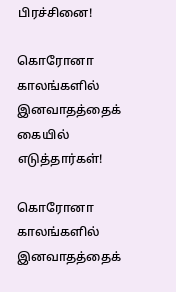பிரச்சினை!

கொரோனா காலங்களில் இனவாதத்தைக் கையில் எடுத்தார்கள்!

கொரோனா காலங்களில் இனவாதத்தைக்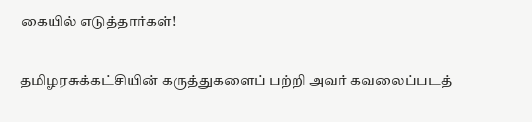கையில் எடுத்தார்கள்!

தமிழரசுக்கட்சியின் கருத்துகளைப் பற்றி அவர் கவலைப்படத்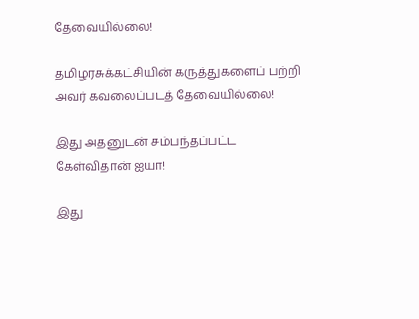தேவையில்லை!

தமிழரசுக்கட்சியின் கருத்துகளைப் பற்றி அவர் கவலைப்படத் தேவையில்லை!

இது அதனுடன் சம்பந்தப்பட்ட கேள்விதான் ஐயா!

இது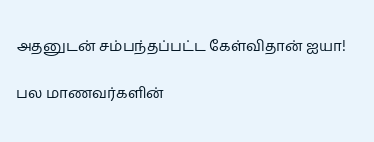அதனுடன் சம்பந்தப்பட்ட கேள்விதான் ஐயா!

பல மாணவர்களின்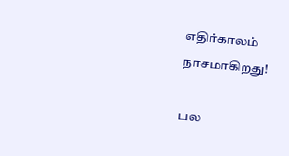எதிர்காலம் நாசமாகிறது!

பல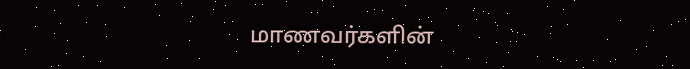மாணவர்களின்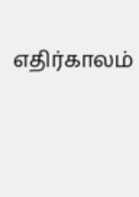எதிர்காலம்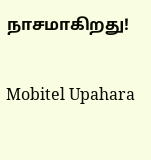நாசமாகிறது!

Mobitel Upahara